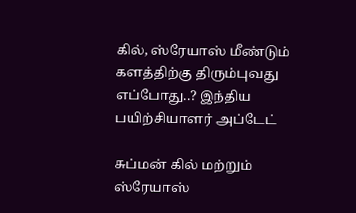கில், ஸ்ரேயாஸ் மீண்டும் களத்திற்கு திரும்புவது எப்போது..? இந்திய பயிற்சியாளர் அப்டேட்

சுப்மன் கில் மற்றும் ஸ்ரேயாஸ்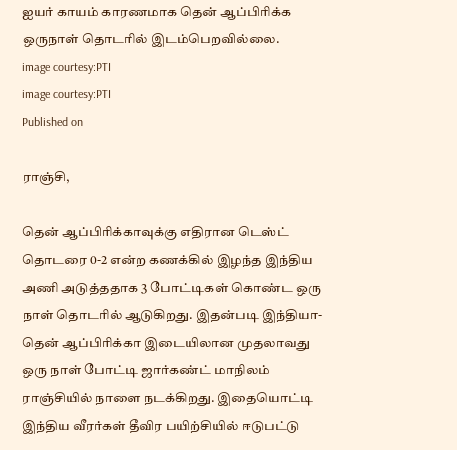ஐயர் காயம் காரணமாக தென் ஆப்பிரிக்க ஒருநாள் தொடரில் இடம்பெறவில்லை.
image courtesy:PTI
image courtesy:PTI
Published on

ராஞ்சி,

தென் ஆப்பிரிக்காவுக்கு எதிரான டெஸ்ட் தொடரை 0-2 என்ற கணக்கில் இழந்த இந்திய அணி அடுத்ததாக 3 போட்டிகள் கொண்ட ஒரு நாள் தொடரில் ஆடுகிறது. இதன்படி இந்தியா- தென் ஆப்பிரிக்கா இடையிலான முதலாவது ஒரு நாள் போட்டி ஜார்கண்ட் மாநிலம் ராஞ்சியில் நாளை நடக்கிறது. இதையொட்டி இந்திய வீரர்கள் தீவிர பயிற்சியில் ஈடுபட்டு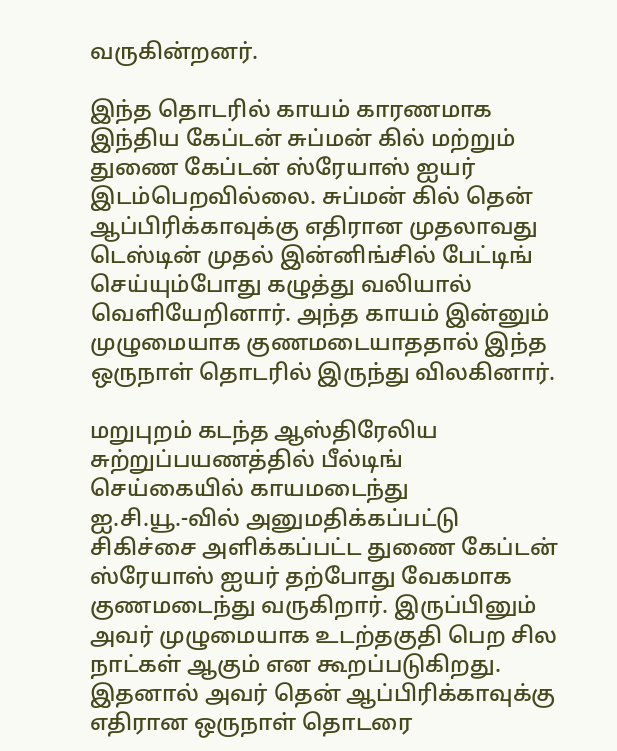வருகின்றனர்.

இந்த தொடரில் காயம் காரணமாக இந்திய கேப்டன் சுப்மன் கில் மற்றும் துணை கேப்டன் ஸ்ரேயாஸ் ஐயர் இடம்பெறவில்லை. சுப்மன் கில் தென் ஆப்பிரிக்காவுக்கு எதிரான முதலாவது டெஸ்டின் முதல் இன்னிங்சில் பேட்டிங் செய்யும்போது கழுத்து வலியால் வெளியேறினார். அந்த காயம் இன்னும் முழுமையாக குணமடையாததால் இந்த ஒருநாள் தொடரில் இருந்து விலகினார்.

மறுபுறம் கடந்த ஆஸ்திரேலிய சுற்றுப்பயணத்தில் பீல்டிங் செய்கையில் காயமடைந்து ஐ.சி.யூ.-வில் அனுமதிக்கப்பட்டு சிகிச்சை அளிக்கப்பட்ட துணை கேப்டன் ஸ்ரேயாஸ் ஐயர் தற்போது வேகமாக குணமடைந்து வருகிறார். இருப்பினும் அவர் முழுமையாக உடற்தகுதி பெற சில நாட்கள் ஆகும் என கூறப்படுகிறது. இதனால் அவர் தென் ஆப்பிரிக்காவுக்கு எதிரான ஒருநாள் தொடரை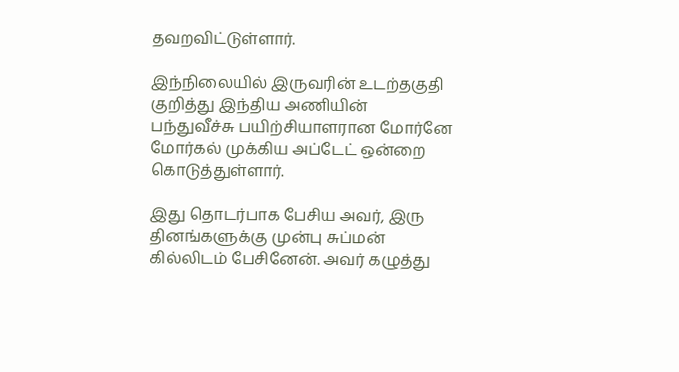தவறவிட்டுள்ளார்.

இந்நிலையில் இருவரின் உடற்தகுதி குறித்து இந்திய அணியின் பந்துவீச்சு பயிற்சியாளரான மோர்னே மோர்கல் முக்கிய அப்டேட் ஒன்றை கொடுத்துள்ளார்.

இது தொடர்பாக பேசிய அவர், இரு தினங்களுக்கு முன்பு சுப்மன் கில்லிடம் பேசினேன். அவர் கழுத்து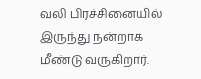வலி பிரச்சினையில் இருந்து நன்றாக மீண்டு வருகிறார்.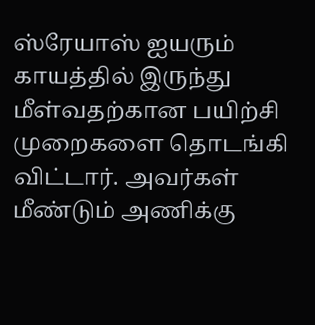ஸ்ரேயாஸ் ஐயரும் காயத்தில் இருந்து மீள்வதற்கான பயிற்சி முறைகளை தொடங்கி விட்டார். அவர்கள் மீண்டும் அணிக்கு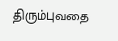திரும்புவதை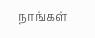நாங்கள்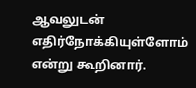ஆவலுடன் எதிர்நோக்கியுள்ளோம் என்று கூறினார்.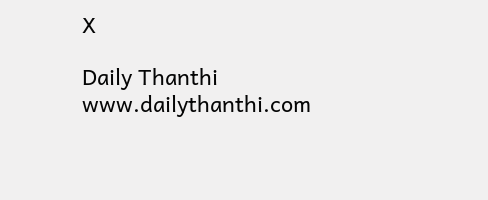X

Daily Thanthi
www.dailythanthi.com